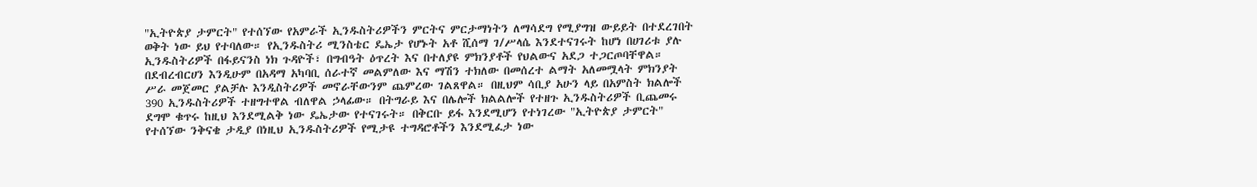"ኢትዮጵያ ታምርት" የተሰኘው የአምራች ኢንዱስትሪዎችን ምርትና ምርታማነትን ለማሳደግ የሚያግዝ ውይይት በተደረገበት ወቅት ነው ይህ የተባለው። የኢንዱስትሪ ሚንስቴር ዴኤታ የሆኑት አቶ ሺሰማ ገ/ሥላሴ እንደተናገሩት ከሆነ በሀገሪቱ ያሉ ኢንዱስትሪዎች በፋይናንስ ነክ ጉዳዮች፣ በግብዓት ዕጥረት እና በተለያዩ ምክንያቶች የህልውና አደጋ ተጋርጦባቸዋል። በደብረብርሀን እንዲሁም በአዳማ አካባቢ ሰራተኛ መልምለው እና ማሽን ተክለው በመሰረተ ልማት አለመሟላት ምክንያት ሥራ መጀመር ያልቻሉ እንዲስትሪዎች መኖራቸውንም ጨምረው ገልጸዋል። በዚህም ሳቢያ አሁን ላይ በአምስት ክልሎች 390 ኢንዱስትሪዎች ተዘግተዋል ብለዋል ኃላፊው። በትግራይ እና በሌሎች ክልልሎች የተዘጉ ኢንዱስትሪዎች ቢጨመሩ ደግሞ ቁጥሩ ከዚህ እንደሚልቅ ነው ዴኤታው የተናገሩት። በቅርቡ ይፋ እንደሚሆን የተነገረው "ኢትዮጵያ ታምርት" የተሰኘው ንቅናቄ ታዲያ በነዚህ ኢንዱስትሪዎች የሚታዩ ተግዳሮቶችን እንደሚፈታ ነው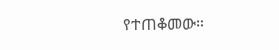የተጠቆመው።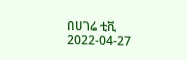በሀገሬ ቲቪ
2022-04-27